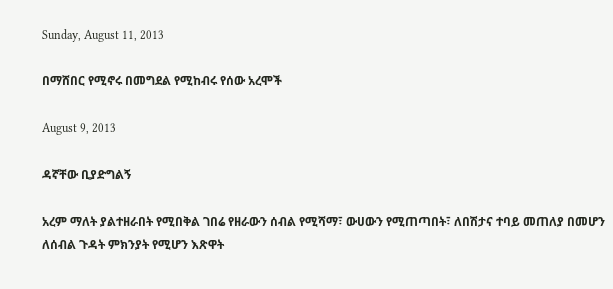Sunday, August 11, 2013

በማሸበር የሚኖሩ በመግደል የሚከብሩ የሰው አረሞች

August 9, 2013

ዳኛቸው ቢያድግልኝ

አረም ማለት ያልተዘራበት የሚበቅል ገበሬ የዘራውን ሰብል የሚሻማ፣ ውሀውን የሚጠጣበት፣ ለበሽታና ተባይ መጠለያ በመሆን ለሰብል ጉዳት ምክንያት የሚሆን እጽዋት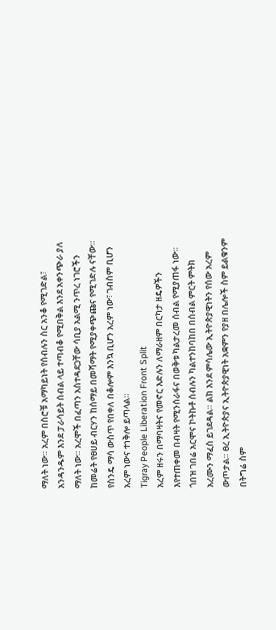ማለት ነው። አረም በስሮቹ አማካይነት የሰብሉን ስር አንቆ የሚገድል፣ አንዳንዱም እንደ ፓራሳይት ሰብል ላይ ተጣብቆ የሚበቅል እንደ አቀንጭራ ያለ ማለት ነው። አረሞች በፈጣን አስተዳደጋቸው ሳቢያ አልሚ ንጥረ ነገሮችን ከመሬት የፀሀይ ብርሃን ከሰማይ በመሻማት የሚያቀጭጩና የሚገድሉ ናቸው። የስንዴ ማሳ ውስጥ የበቀለ በቆሎም እንኳ ቢሆን አረም ነው፣ ገብስም ቢሆን አረም ነውና ተነቅሎ ይጣላል።
Tigray People Liberation Front Split
አረም ዘሩን በማባዛትና የመኖር እድሉን ለማራዘም በርካታ ዘዴዎችን እየተጠቀመ በብዛት የሚንሰራፋና በወቅቱ ካልታረመ ሰብል የሚያጠፋ ነው። ጎበዝ ገበሬ አርሞና ኮትኩቶ ሰብሉን ካልተንከባከበ በሰብል ምርት ምትክ አረሙን ማፈስ ይገደዳል። ልክ እንደ ምሳሌው ኢትዮጵያዊነትን የሰው አረም ውጦታል። ፀረ ኢትዮጵያና ኢትዮጵያዊነት አቋምን የያዘ በሌሎች ስም ይልቁንም በትግሬ ስም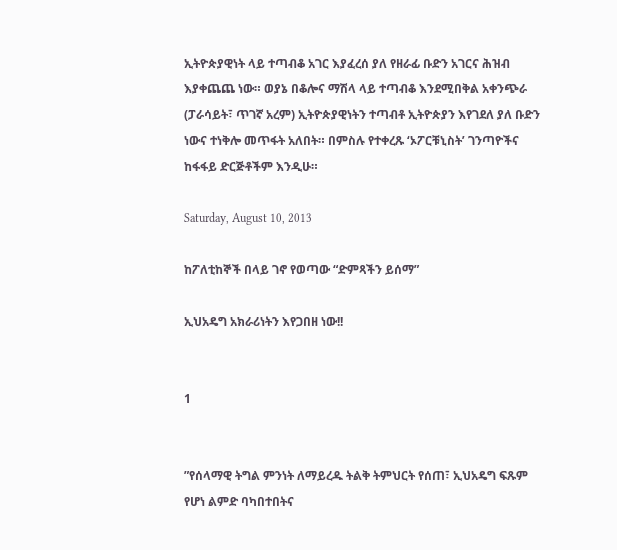ኢትዮጵያዊነት ላይ ተጣብቆ አገር እያፈረሰ ያለ የዘራፊ ቡድን አገርና ሕዝብ እያቀጨጨ ነው። ወያኔ በቆሎና ማሽላ ላይ ተጣብቆ እንደሚበቅል አቀንጭራ (ፓራሳይት፣ ጥገኛ አረም) ኢትዮጵያዊነትን ተጣብቶ ኢትዮጵያን እየገደለ ያለ ቡድን ነውና ተነቅሎ መጥፋት አለበት። በምስሉ የተቀረጹ ‘ኦፖርቹኒስት’ ገንጣዮችና ከፋፋይ ድርጅቶችም እንዲሁ።

Saturday, August 10, 2013

ከፖለቲከኞች በላይ ገኖ የወጣው “ድምጻችን ይሰማ”

ኢህአዴግ አክራሪነትን እየጋበዘ ነው!!


1


”የሰላማዊ ትግል ምንነት ለማይረዱ ትልቅ ትምህርት የሰጠ፣ ኢህአዴግ ፍጹም የሆነ ልምድ ባካበተበትና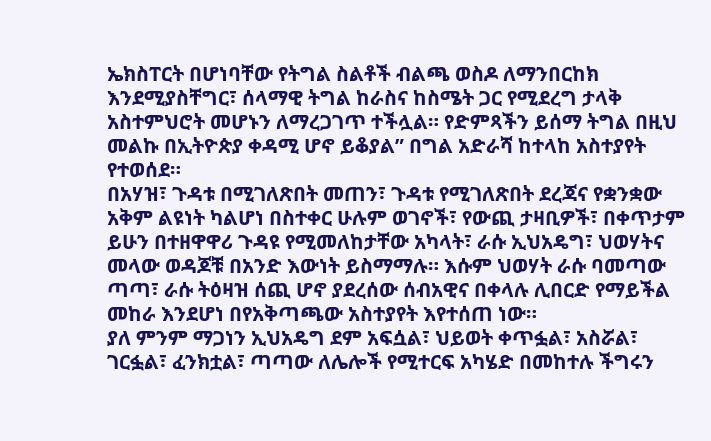ኤክስፐርት በሆነባቸው የትግል ስልቶች ብልጫ ወስዶ ለማንበርከክ እንደሚያስቸግር፣ ሰላማዊ ትግል ከራስና ከስሜት ጋር የሚደረግ ታላቅ አስተምህሮት መሆኑን ለማረጋገጥ ተችሏል። የድምጻችን ይሰማ ትግል በዚህ መልኩ በኢትዮጵያ ቀዳሚ ሆኖ ይቆያል” በግል አድራሻ ከተላከ አስተያየት የተወሰደ።
በአሃዝ፣ ጉዳቱ በሚገለጽበት መጠን፣ ጉዳቱ የሚገለጽበት ደረጃና የቋንቋው አቅም ልዩነት ካልሆነ በስተቀር ሁሉም ወገኖች፣ የውጪ ታዛቢዎች፣ በቀጥታም ይሁን በተዘዋዋሪ ጉዳዩ የሚመለከታቸው አካላት፣ ራሱ ኢህአዴግ፣ ህወሃትና መላው ወዳጆቹ በአንድ እውነት ይስማማሉ። እሱም ህወሃት ራሱ ባመጣው ጣጣ፣ ራሱ ትዕዛዝ ሰጪ ሆኖ ያደረሰው ሰብአዊና በቀላሉ ሊበርድ የማይችል መከራ እንደሆነ በየአቅጣጫው አስተያየት እየተሰጠ ነው።
ያለ ምንም ማጋነን ኢህአዴግ ደም አፍሷል፣ ህይወት ቀጥፏል፣ አስሯል፣ ገርፏል፣ ፈንክቷል፣ ጣጣው ለሌሎች የሚተርፍ አካሄድ በመከተሉ ችግሩን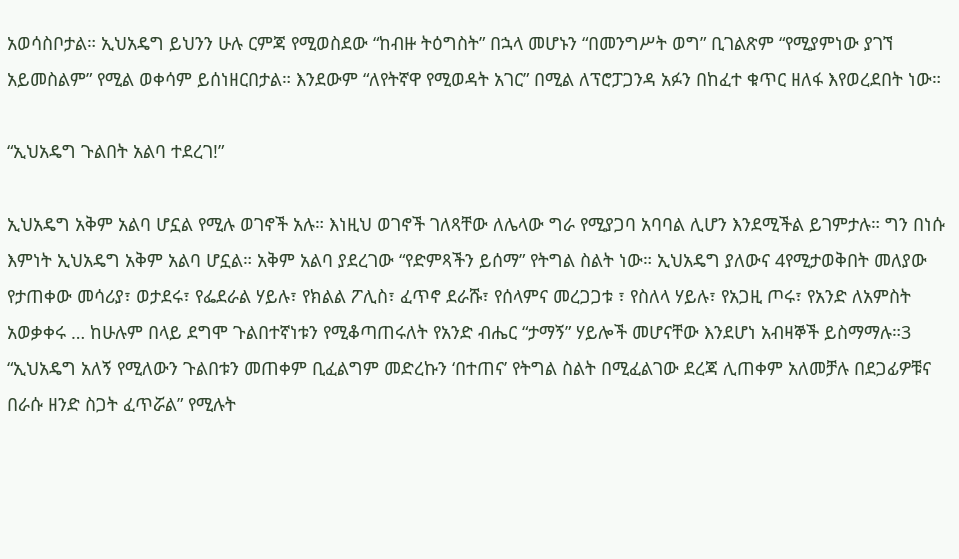አወሳስቦታል። ኢህአዴግ ይህንን ሁሉ ርምጃ የሚወስደው “ከብዙ ትዕግስት” በኋላ መሆኑን “በመንግሥት ወግ” ቢገልጽም “የሚያምነው ያገኘ አይመስልም” የሚል ወቀሳም ይሰነዘርበታል። እንደውም “ለየትኛዋ የሚወዳት አገር” በሚል ለፕሮፓጋንዳ አፉን በከፈተ ቁጥር ዘለፋ እየወረደበት ነው።

“ኢህአዴግ ጉልበት አልባ ተደረገ!”

ኢህአዴግ አቅም አልባ ሆኗል የሚሉ ወገኖች አሉ። እነዚህ ወገኖች ገለጻቸው ለሌላው ግራ የሚያጋባ አባባል ሊሆን እንደሚችል ይገምታሉ። ግን በነሱ እምነት ኢህአዴግ አቅም አልባ ሆኗል። አቅም አልባ ያደረገው “የድምጻችን ይሰማ” የትግል ስልት ነው። ኢህአዴግ ያለውና 4የሚታወቅበት መለያው የታጠቀው መሳሪያ፣ ወታደሩ፣ የፌደራል ሃይሉ፣ የክልል ፖሊስ፣ ፈጥኖ ደራሹ፣ የሰላምና መረጋጋቱ ፣ የስለላ ሃይሉ፣ የአጋዚ ጦሩ፣ የአንድ ለአምስት አወቃቀሩ … ከሁሉም በላይ ደግሞ ጉልበተኛነቱን የሚቆጣጠሩለት የአንድ ብሔር “ታማኝ” ሃይሎች መሆናቸው እንደሆነ አብዛኞች ይስማማሉ።3
“ኢህአዴግ አለኝ የሚለውን ጉልበቱን መጠቀም ቢፈልግም መድረኩን ‘በተጠና’ የትግል ስልት በሚፈልገው ደረጃ ሊጠቀም አለመቻሉ በደጋፊዎቹና በራሱ ዘንድ ስጋት ፈጥሯል” የሚሉት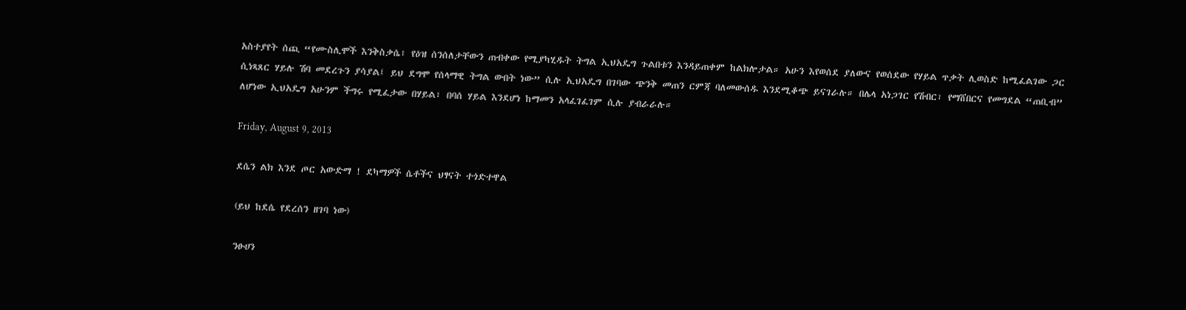አስተያየት ሰጪ “የሙስሊሞች እንቅስቃሴ፣ የዕዝ ሰንሰለታቸውን ጠብቀው የሚያካሂዱት ትግል ኢህአዴግ ጉልበቱን እንዳይጠቀም ከልክሎታል። አሁን እየወሰደ ያለውና የወሰደው የሃይል ጥቃት ሊወስድ ከሚፈልገው ጋር ሲነጻጸር ሃይሉ ሽባ መደረጉን ያሳያል፤ ይህ ደግሞ የሰላማዊ ትግል ውበት ነው” ሲሉ ኢህአዴግ በገባው ጭንቅ መጠን ርምጃ ባለመውሰዱ እንደሚቆጭ ይናገራሉ። በሌላ አነጋገር የሽብር፣ የማሸበርና የመግደል “ጠቢብ” ለሆነው ኢህአዴግ አሁንም ችግሩ የሚፈታው በሃይል፣ በባሰ ሃይል እንደሆነ ከማመን አላፈገፈገም ሲሉ ያብራራሉ።

Friday, August 9, 2013

ደሴን ልክ እንደ ጦር አውድማ ! ደካማዎች ሴቶችና ህፃናት ተጎድተዋል

(ይህ ከደሴ የደረሰን ዘገባ ነው)

ንፁሀን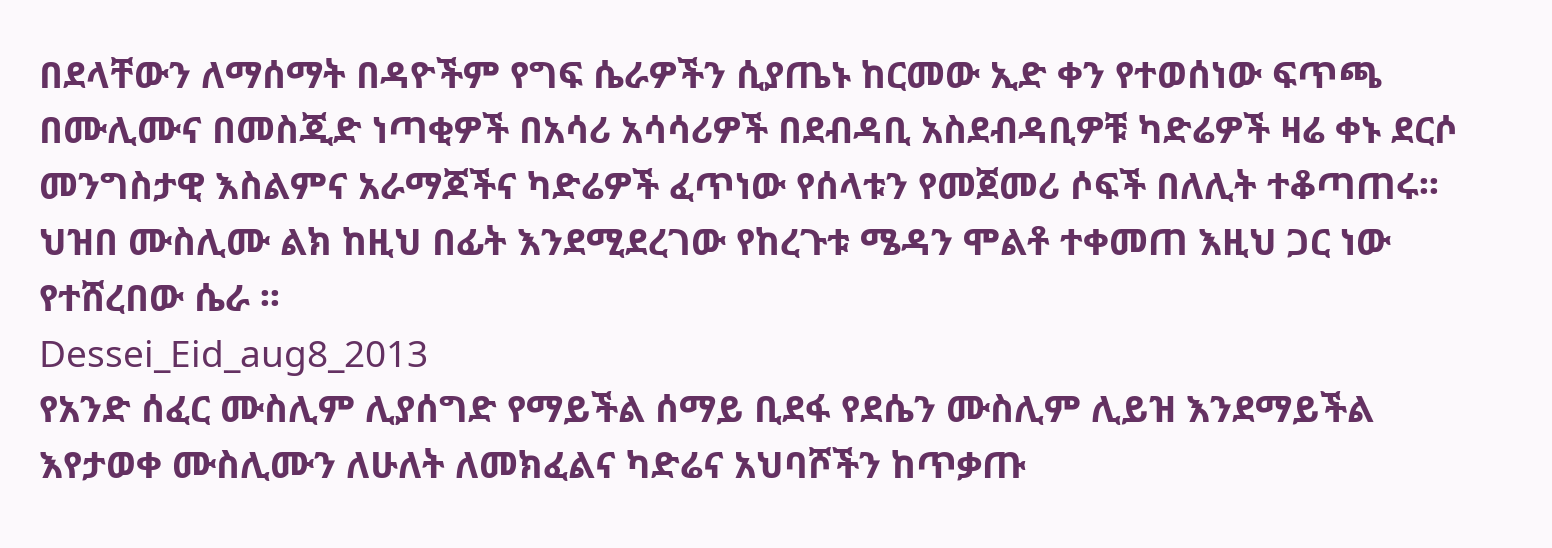በደላቸውን ለማሰማት በዳዮችም የግፍ ሴራዎችን ሲያጤኑ ከርመው ኢድ ቀን የተወሰነው ፍጥጫ በሙሊሙና በመስጂድ ነጣቂዎች በአሳሪ አሳሳሪዎች በደብዳቢ አስደብዳቢዎቹ ካድሬዎች ዛሬ ቀኑ ደርሶ መንግስታዊ እስልምና አራማጆችና ካድሬዎች ፈጥነው የሰላቱን የመጀመሪ ሶፍች በለሊት ተቆጣጠሩ፡፡ ህዝበ ሙስሊሙ ልክ ከዚህ በፊት እንደሚደረገው የከረጉቱ ሜዳን ሞልቶ ተቀመጠ እዚህ ጋር ነው የተሸረበው ሴራ ፡፡
Dessei_Eid_aug8_2013
የአንድ ሰፈር ሙስሊም ሊያሰግድ የማይችል ሰማይ ቢደፋ የደሴን ሙስሊም ሊይዝ እንደማይችል እየታወቀ ሙስሊሙን ለሁለት ለመክፈልና ካድሬና አህባሾችን ከጥቃጡ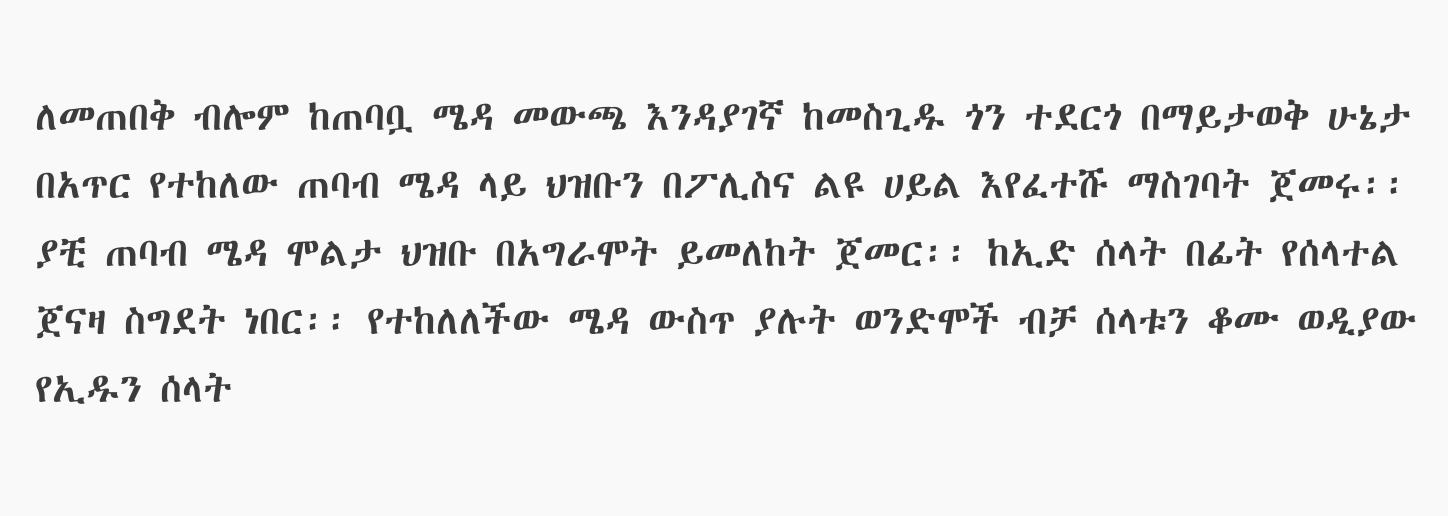ለመጠበቅ ብሎም ከጠባቧ ሜዳ መውጫ እንዳያገኛ ከመስጊዱ ጎን ተደርጎ በማይታወቅ ሁኔታ በአጥር የተከለው ጠባብ ሜዳ ላይ ህዝቡን በፖሊስና ልዩ ሀይል እየፈተሹ ማስገባት ጀመሩ፡፡ ያቺ ጠባብ ሜዳ ሞልታ ህዝቡ በአግራሞት ይመለከት ጀመር፡፡ ከኢድ ሰላት በፊት የሰላተል ጀናዛ ስግደት ነበር፡፡ የተከለለችው ሜዳ ውስጥ ያሉት ወንድሞች ብቻ ሰላቱን ቆሙ ወዲያው የኢዱን ሰላት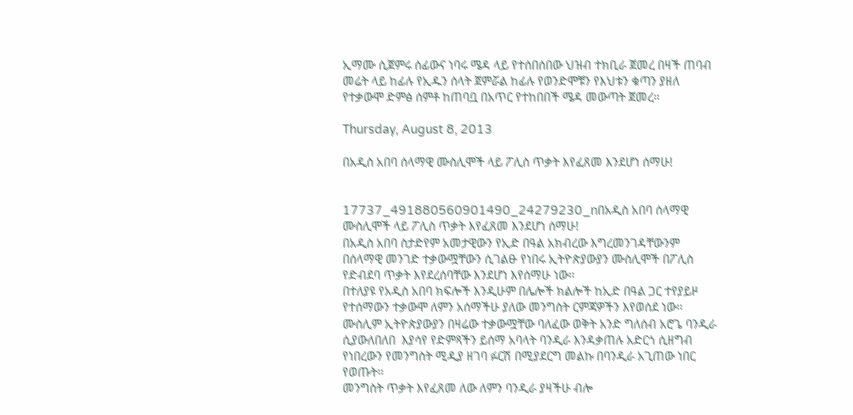ኢማሙ ሲጀምሩ ሰፊውና ነባሩ ሜዳ ላይ የተሰበሰበው ህዝብ ተክቢራ ጀመረ በዛች ጠባብ መሬት ላይ ከፊሉ የኢዱን ሰላት ጀምሯል ከፊሉ የወንድሞቹን የእህቱን ቁጣን ያዘለ የተቃውሞ ድምፅ ሰምቶ ከጠባቧ በአጥር የተከበበች ሜዳ መውጣት ጀመረ፡፡

Thursday, August 8, 2013

በአዲስ አበባ ሰላማዊ ሙስሊሞች ላይ ፖሊስ ጥቃት እየፈጸመ እንደሆነ ሰማሁ!


17737_491880560901490_24279230_nበአዲስ አበባ ሰላማዊ ሙስሊሞች ላይ ፖሊስ ጥቃት እየፈጸመ እንደሆነ ሰማሁ!
በአዲስ አበባ ስታድየም አመታዊውን የኢድ በዓል አክብረው እግረመንገዳቸውንም በሰላማዊ መንገድ ተቃውሟቸውን ሲገልፁ የነበሩ ኢትዮጵያውያን ሙስሊሞች በፖሊስ የድብደባ ጥቃት እየደረሰባቸው እንደሆነ እየሰማሁ ነው፡፡
በተለያዩ የአዲስ አበባ ክፍሎች እንዲሁም በሌሎች ክልሎች ከኢድ በዓል ጋር ተየያይዞ የተሰማውን ተቃውሞ ለምን አሰማችሁ ያለው መንግስት ርምጃዎችን እየወሰደ ነው፡፡
ሙስሊም ኢትዮጵያውያን በዛሬው ተቃውሟቸው ባለፈው ወቅት አንድ ግለሰብ አሮጌ ባንዲራ ሲያውለበለበ  እያሳየ የድምጻችን ይሰማ አባላት ባንዲራ እንዳቃጠሉ አድርጎ ሲዘግብ የነበረውን የመንግስት ሚዲያ ዘገባ ፉርሽ በሚያደርግ መልኩ በባንዲራ አጊጠው ነበር የወጡት፡፡
መንግስት ጥቃት እየፈጸመ ለው ለምን ባንዲራ ያዛችሁ ብሎ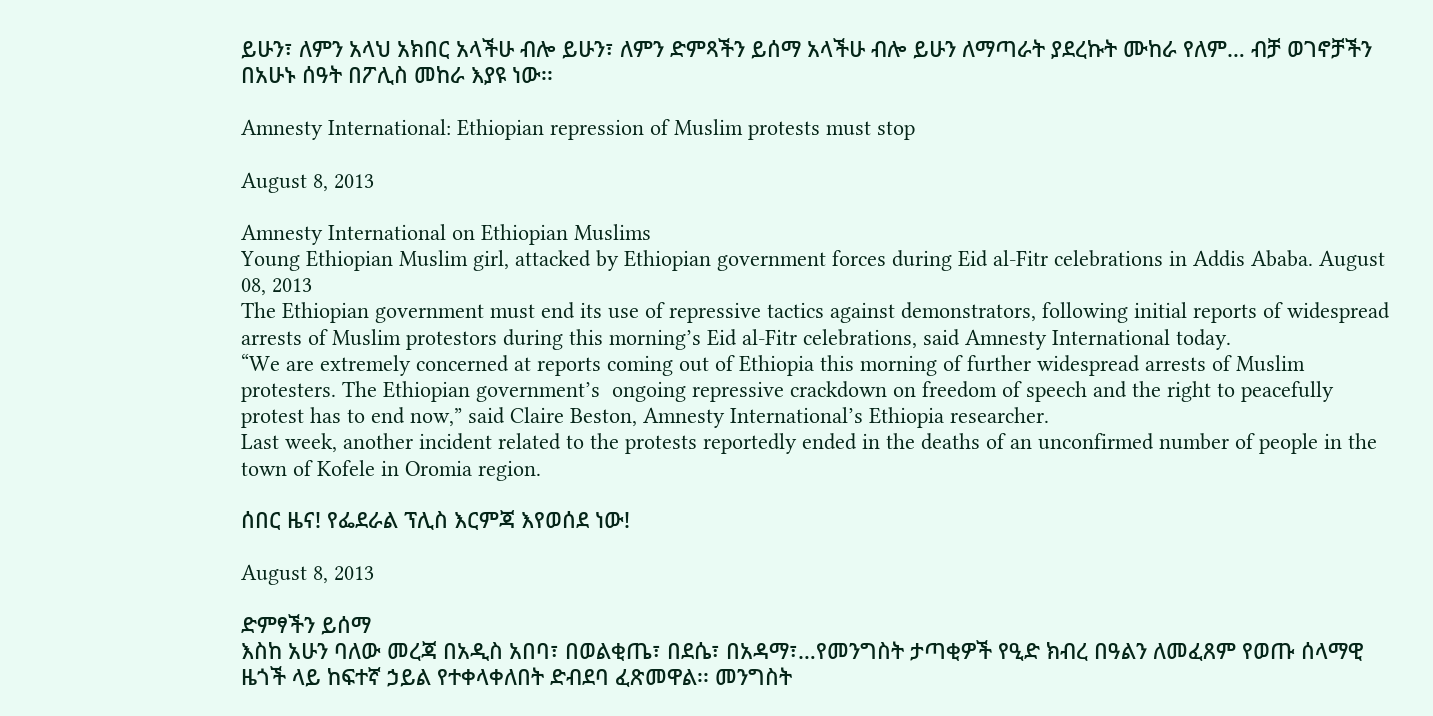ይሁን፣ ለምን አላህ አክበር አላችሁ ብሎ ይሁን፣ ለምን ድምጻችን ይሰማ አላችሁ ብሎ ይሁን ለማጣራት ያደረኩት ሙከራ የለም… ብቻ ወገኖቻችን በአሁኑ ሰዓት በፖሊስ መከራ እያዩ ነው፡፡

Amnesty International: Ethiopian repression of Muslim protests must stop

August 8, 2013

Amnesty International on Ethiopian Muslims
Young Ethiopian Muslim girl, attacked by Ethiopian government forces during Eid al-Fitr celebrations in Addis Ababa. August 08, 2013
The Ethiopian government must end its use of repressive tactics against demonstrators, following initial reports of widespread arrests of Muslim protestors during this morning’s Eid al-Fitr celebrations, said Amnesty International today.
“We are extremely concerned at reports coming out of Ethiopia this morning of further widespread arrests of Muslim protesters. The Ethiopian government’s  ongoing repressive crackdown on freedom of speech and the right to peacefully protest has to end now,” said Claire Beston, Amnesty International’s Ethiopia researcher.
Last week, another incident related to the protests reportedly ended in the deaths of an unconfirmed number of people in the town of Kofele in Oromia region.

ሰበር ዜና! የፌደራል ፕሊስ እርምጃ እየወሰደ ነው!

August 8, 2013

ድምፃችን ይሰማ
እስከ አሁን ባለው መረጃ በአዲስ አበባ፣ በወልቂጤ፣ በደሴ፣ በአዳማ፣…የመንግስት ታጣቂዎች የዒድ ክብረ በዓልን ለመፈጸም የወጡ ሰላማዊ ዜጎች ላይ ከፍተኛ ኃይል የተቀላቀለበት ድብደባ ፈጽመዋል፡፡ መንግስት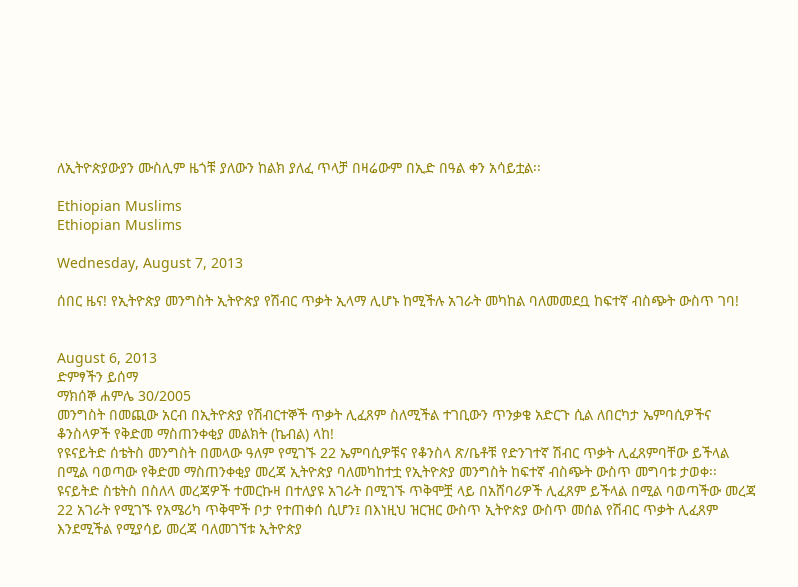ለኢትዮጵያውያን ሙስሊም ዜጎቹ ያለውን ከልክ ያለፈ ጥላቻ በዛሬውም በኢድ በዓል ቀን አሳይቷል፡፡

Ethiopian Muslims
Ethiopian Muslims

Wednesday, August 7, 2013

ሰበር ዜና! የኢትዮጵያ መንግስት ኢትዮጵያ የሽብር ጥቃት ኢላማ ሊሆኑ ከሚችሉ አገራት መካከል ባለመመደቧ ከፍተኛ ብስጭት ውስጥ ገባ!


August 6, 2013
ድምፃችን ይሰማ
ማክሰኞ ሐምሌ 30/2005
መንግስት በመጪው አርብ በኢትዮጵያ የሽብርተኞች ጥቃት ሊፈጸም ስለሚችል ተገቢውን ጥንቃቄ አድርጉ ሲል ለበርካታ ኤምባሲዎችና ቆንስላዎች የቅድመ ማስጠንቀቂያ መልክት (ኬብል) ላከ!
የዩናይትድ ሰቴትስ መንግስት በመላው ዓለም የሚገኙ 22 ኤምባሲዎቹና የቆንስላ ጽ/ቤቶቹ የድንገተኛ ሽብር ጥቃት ሊፈጸምባቸው ይችላል በሚል ባወጣው የቅድመ ማስጠንቀቂያ መረጃ ኢትዮጵያ ባለመካከተቷ የኢትዮጵያ መንግስት ከፍተኛ ብስጭት ውስጥ መግባቱ ታወቀ፡፡ ዩናይትድ ስቴትስ በስለላ መረጃዎች ተመርኩዛ በተለያዩ አገራት በሚገኙ ጥቅሞቿ ላይ በአሸባሪዎች ሊፈጸም ይችላል በሚል ባወጣችው መረጃ 22 አገራት የሚገኙ የአሜሪካ ጥቅሞች ቦታ የተጠቀሰ ሲሆን፤ በእነዚህ ዝርዝር ውስጥ ኢትዮጵያ ውስጥ መሰል የሽብር ጥቃት ሊፈጸም እንደሚችል የሚያሳይ መረጃ ባለመገኘቱ ኢትዮጵያ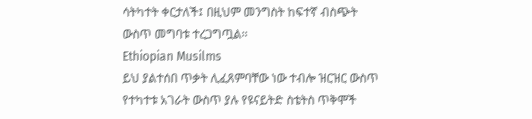ሳትካተት ቀርታለች፤ በዚህም መንግስት ከፍተኛ ብስጭት ውስጥ መግባቱ ተረጋግጧል፡፡
Ethiopian Musilms
ይህ ያልተሰበ ጥቃት ሊፈጸምባቸው ነው ተብሎ ዝርዝር ውስጥ የተካተቱ አገራት ውስጥ ያሉ የዩናይትድ ስቴትስ ጥቅሞች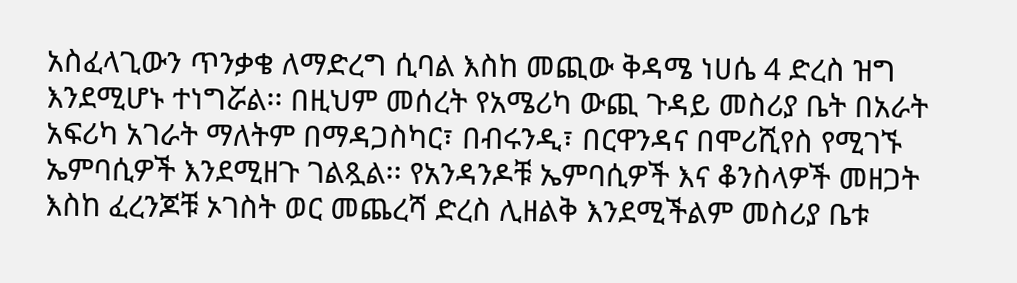አስፈላጊውን ጥንቃቄ ለማድረግ ሲባል እስከ መጪው ቅዳሜ ነሀሴ 4 ድረስ ዝግ እንደሚሆኑ ተነግሯል፡፡ በዚህም መሰረት የአሜሪካ ውጪ ጉዳይ መስሪያ ቤት በአራት አፍሪካ አገራት ማለትም በማዳጋስካር፣ በብሩንዲ፣ በርዋንዳና በሞሪሺየስ የሚገኙ ኤምባሲዎች እንደሚዘጉ ገልጿል፡፡ የአንዳንዶቹ ኤምባሲዎች እና ቆንስላዎች መዘጋት እስከ ፈረንጆቹ ኦገስት ወር መጨረሻ ድረስ ሊዘልቅ እንደሚችልም መስሪያ ቤቱ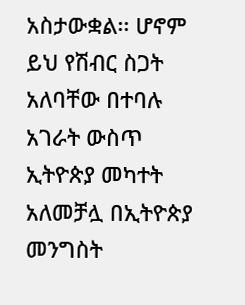አስታውቋል፡፡ ሆኖም ይህ የሽብር ስጋት አለባቸው በተባሉ አገራት ውስጥ ኢትዮጵያ መካተት አለመቻሏ በኢትዮጵያ መንግስት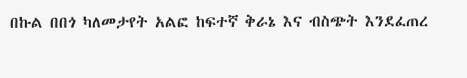በኩል በበጎ ካለመታየት አልፎ ከፍተኛ ቅራኔ እና ብስጭት እንደፈጠረ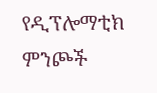የዲፕሎማቲክ ምንጮች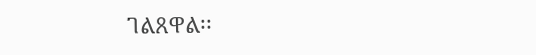ገልጸዋል፡፡